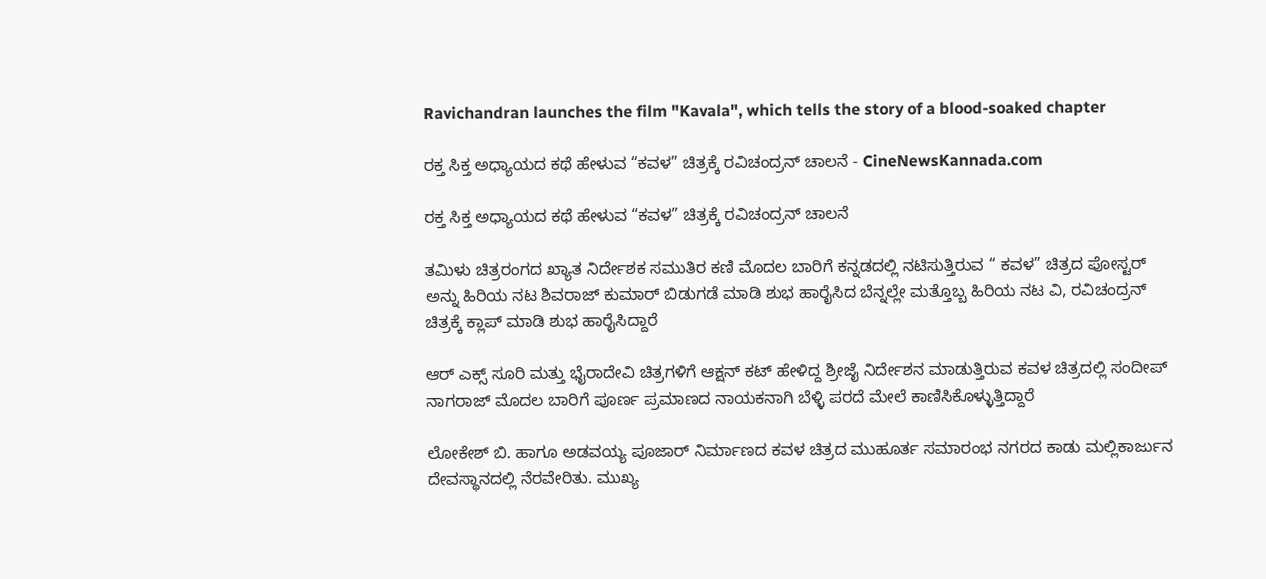Ravichandran launches the film "Kavala", which tells the story of a blood-soaked chapter

ರಕ್ತ ಸಿಕ್ತ ಅಧ್ಯಾಯದ ಕಥೆ ಹೇಳುವ “ಕವಳ” ಚಿತ್ರಕ್ಕೆ ರವಿಚಂದ್ರನ್ ಚಾಲನೆ - CineNewsKannada.com

ರಕ್ತ ಸಿಕ್ತ ಅಧ್ಯಾಯದ ಕಥೆ ಹೇಳುವ “ಕವಳ” ಚಿತ್ರಕ್ಕೆ ರವಿಚಂದ್ರನ್ ಚಾಲನೆ

ತಮಿಳು ಚಿತ್ರರಂಗದ ಖ್ಯಾತ ನಿರ್ದೇಶಕ ಸಮುತಿರ ಕಣಿ ಮೊದಲ ಬಾರಿಗೆ ಕನ್ನಡದಲ್ಲಿ ನಟಿಸುತ್ತಿರುವ “ ಕವಳ” ಚಿತ್ರದ ಪೋಸ್ಟರ್ ಅನ್ನು ಹಿರಿಯ ನಟ ಶಿವರಾಜ್ ಕುಮಾರ್ ಬಿಡುಗಡೆ ಮಾಡಿ ಶುಭ ಹಾರೈಸಿದ ಬೆನ್ನಲ್ಲೇ ಮತ್ತೊಬ್ಬ ಹಿರಿಯ ನಟ ವಿ, ರವಿಚಂದ್ರನ್ ಚಿತ್ರಕ್ಕೆ ಕ್ಲಾಪ್ ಮಾಡಿ ಶುಭ ಹಾರೈಸಿದ್ದಾರೆ

ಆರ್ ಎಕ್ಸ್ ಸೂರಿ ಮತ್ತು ಭೈರಾದೇವಿ ಚಿತ್ರಗಳಿಗೆ ಆಕ್ಷನ್ ಕಟ್ ಹೇಳಿದ್ದ ಶ್ರೀಜೈ ನಿರ್ದೇಶನ ಮಾಡುತ್ತಿರುವ ಕವಳ ಚಿತ್ರದಲ್ಲಿ ಸಂದೀಪ್ ನಾಗರಾಜ್ ಮೊದಲ ಬಾರಿಗೆ ಪೂರ್ಣ ಪ್ರಮಾಣದ ನಾಯಕನಾಗಿ ಬೆಳ್ಳಿ ಪರದೆ ಮೇಲೆ ಕಾಣಿಸಿಕೊಳ್ಳುತ್ತಿದ್ದಾರೆ

ಲೋಕೇಶ್ ಬಿ. ಹಾಗೂ ಅಡವಯ್ಯ ಪೂಜಾರ್ ನಿರ್ಮಾಣದ ಕವಳ ಚಿತ್ರದ ಮುಹೂರ್ತ ಸಮಾರಂಭ ನಗರದ ಕಾಡು ಮಲ್ಲಿಕಾರ್ಜುನ ದೇವಸ್ಥಾನದಲ್ಲಿ ನೆರವೇರಿತು. ಮುಖ್ಯ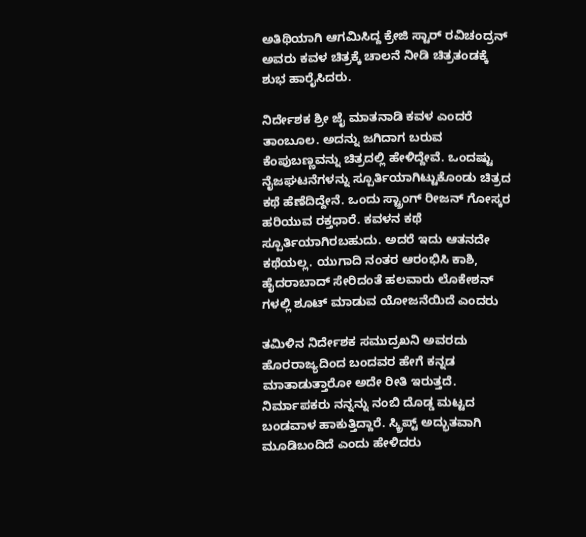ಅತಿಥಿಯಾಗಿ ಆಗಮಿಸಿದ್ದ ಕ್ರೇಜಿ ಸ್ಟಾರ್ ರವಿಚಂದ್ರನ್ ಅವರು ಕವಳ ಚಿತ್ರಕ್ಕೆ ಚಾಲನೆ ನೀಡಿ ಚಿತ್ರತಂಡಕ್ಕೆ ಶುಭ ಹಾರೈಸಿದರು.

ನಿರ್ದೇಶಕ ಶ್ರೀ ಜೈ ಮಾತನಾಡಿ ಕವಳ ಎಂದರೆ ತಾಂಬೂಲ. ಅದನ್ನು ಜಗಿದಾಗ ಬರುವ ಕೆಂಪುಬಣ್ಣವನ್ನು ಚಿತ್ರದಲ್ಲಿ ಹೇಳಿದ್ದೇವೆ. ಒಂದಷ್ಟು ನೈಜಘಟನೆಗಳನ್ನು ಸ್ಪೂರ್ತಿಯಾಗಿಟ್ಟುಕೊಂಡು ಚಿತ್ರದ ಕಥೆ ಹೆಣೆದಿದ್ದೇನೆ. ಒಂದು ಸ್ಟ್ರಾಂಗ್ ರೀಜನ್ ಗೋಸ್ಕರ ಹರಿಯುವ ರಕ್ತಧಾರೆ. ಕವಳನ ಕಥೆ ಸ್ಪೂರ್ತಿಯಾಗಿರಬಹುದು. ಅದರೆ ಇದು ಆತನದೇ ಕಥೆಯಲ್ಲ. ಯುಗಾದಿ ನಂತರ ಆರಂಭಿಸಿ ಕಾಶಿ, ಹೈದರಾಬಾದ್ ಸೇರಿದಂತೆ ಹಲವಾರು ಲೊಕೇಶನ್ ಗಳಲ್ಲಿ ಶೂಟ್ ಮಾಡುವ ಯೋಜನೆಯಿದೆ ಎಂದರು

ತಮಿಳಿನ ನಿರ್ದೇಶಕ ಸಮುದ್ರಖನಿ ಅವರದು ಹೊರರಾಜ್ಯದಿಂದ ಬಂದವರ ಹೇಗೆ ಕನ್ನಡ ಮಾತಾಡುತ್ತಾರೋ ಅದೇ ರೀತಿ ಇರುತ್ತದೆ. ನಿರ್ಮಾಪಕರು ನನ್ನನ್ನು ನಂಬಿ ದೊಡ್ಡ ಮಟ್ಟದ ಬಂಡವಾಳ ಹಾಕುತ್ತಿದ್ದಾರೆ. ಸ್ಕ್ರಿಪ್ಟ್ ಅದ್ಭುತವಾಗಿ ಮೂಡಿಬಂದಿದೆ ಎಂದು ಹೇಳಿದರು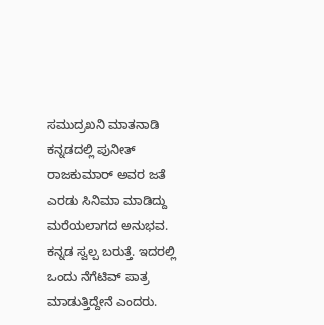ಸಮುದ್ರಖನಿ ಮಾತನಾಡಿ ಕನ್ನಡದಲ್ಲಿ ಪುನೀತ್ ರಾಜಕುಮಾರ್ ಅವರ ಜತೆ ಎರಡು ಸಿನಿಮಾ ಮಾಡಿದ್ದು ಮರೆಯಲಾಗದ ಅನುಭವ. ಕನ್ನಡ ಸ್ವಲ್ಪ ಬರುತ್ತೆ. ಇದರಲ್ಲಿ ಒಂದು ನೆಗೆಟಿವ್ ಪಾತ್ರ ಮಾಡುತ್ತಿದ್ದೇನೆ ಎಂದರು.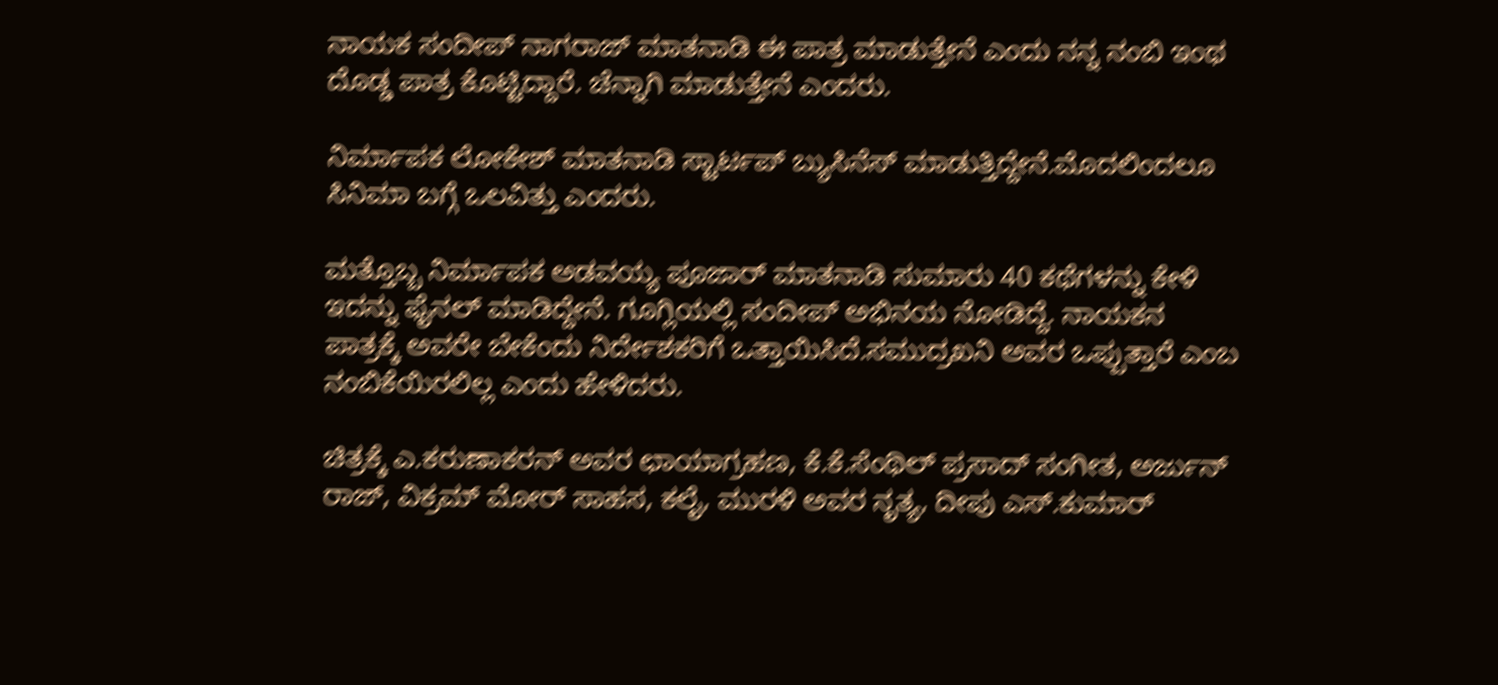ನಾಯಕ ಸಂದೀಪ್ ನಾಗರಾಜ್ ಮಾತನಾಡಿ ಈ ಪಾತ್ರ ಮಾಡುತ್ತೇನೆ ಎಂದು ನನ್ನ ನಂಬಿ ಇಂಥ ದೊಡ್ಡ ಪಾತ್ರ ಕೊಟ್ಟಿದ್ದಾರೆ. ಚೆನ್ನಾಗಿ ಮಾಡುತ್ತೇನೆ ಎಂದರು.

ನಿರ್ಮಾಪಕ ಲೋಕೇಶ್ ಮಾತನಾಡಿ ಸ್ಟಾರ್ಟಪ್ ಬ್ಯುಸಿನೆಸ್ ಮಾಡುತ್ತಿದ್ದೇನೆ.ಮೊದಲಿಂದಲೂ ಸಿನಿಮಾ ಬಗ್ಗೆ ಒಲವಿತ್ತು ಎಂದರು.

ಮತ್ತೊಬ್ಬ ನಿರ್ಮಾಪಕ ಅಡವಯ್ಯ ಪೂಜಾರ್ ಮಾತನಾಡಿ ಸುಮಾರು 40 ಕಥೆಗಳನ್ನು ಕೇಳಿ ಇದನ್ನು ಫೈನಲ್ ಮಾಡಿದ್ದೇನೆ. ಗೂಗ್ಲಿಯಲ್ಲಿ ಸಂದೀಪ್ ಅಭಿನಯ ನೋಡಿದ್ದೆ. ನಾಯಕನ ಪಾತ್ರಕ್ಕೆ ಅವರೇ ಬೇಕೆಂದು ನಿರ್ದೇಶಕರಿಗೆ ಒತ್ತಾಯಿಸಿದೆ.ಸಮುದ್ರಖನಿ ಅವರ ಒಪ್ಪುತ್ತಾರೆ ಎಂಬ ನಂಬಿಕೆಯಿರಲಿಲ್ಲ ಎಂದು ಹೇಳಿದರು.

ಚಿತ್ರಕ್ಕೆ ಎ.ಕರುಣಾಕರನ್ ಅವರ ಛಾಯಾಗ್ರಹಣ, ಕೆ.ಕೆ.ಸೆಂಥಿಲ್ ಪ್ರಸಾದ್ ಸಂಗೀತ, ಅರ್ಜುನ್ ರಾಜ್, ವಿಕ್ರಮ್ ಮೋರ್ ಸಾಹಸ, ಕಲೈ, ಮುರಳಿ ಅವರ ನೃತ್ಯ, ದೀಪು ಎಸ್.ಕುಮಾರ್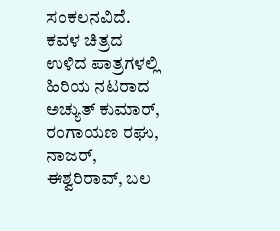ಸಂಕಲನವಿದೆ. ಕವಳ ಚಿತ್ರದ ಉಳಿದ ಪಾತ್ರಗಳಲ್ಲಿ ಹಿರಿಯ ನಟರಾದ ಅಚ್ಯುತ್ ಕುಮಾರ್, ರಂಗಾಯಣ ರಘು, ನಾಜರ್, ಈಶ್ವರಿರಾವ್, ಬಲ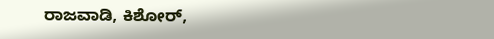ರಾಜವಾಡಿ, ಕಿಶೋರ್,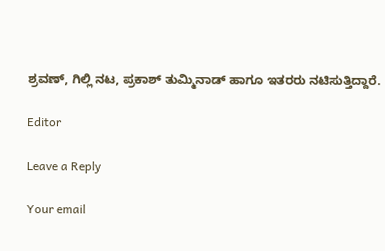ಶ್ರವಣ್, ಗಿಲ್ಲಿ ನಟ, ಪ್ರಕಾಶ್ ತುಮ್ಮಿನಾಡ್ ಹಾಗೂ ಇತರರು ನಟಿಸುತ್ತಿದ್ದಾರೆ.

Editor

Leave a Reply

Your email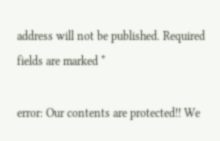address will not be published. Required fields are marked *

error: Our contents are protected!! We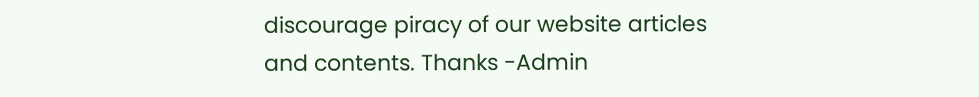discourage piracy of our website articles and contents. Thanks -Admin